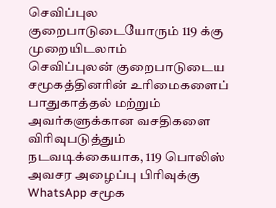செவிப்புல குறைபாடுடையோரும் 119 க்கு முறையிடலாம்
செவிப்புலன் குறைபாடுடைய சமூகத்தினரின் உரிமைகளைப் பாதுகாத்தல் மற்றும் அவர்களுக்கான வசதிகளை விரிவுபடுத்தும் நடவடிக்கையாக, 119 பொலிஸ் அவசர அழைப்பு பிரிவுக்கு WhatsApp சமூக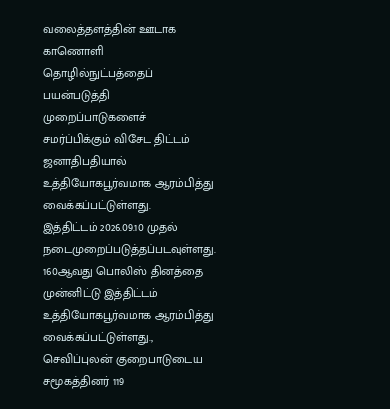வலைத்தளத்தின் ஊடாக காணொளி தொழில்நுட்பத்தைப் பயன்படுத்தி முறைப்பாடுகளைச் சமர்ப்பிக்கும் விசேட திட்டம் ஜனாதிபதியால் உத்தியோகபூர்வமாக ஆரம்பித்து வைக்கப்பட்டுள்ளது.
இத்திட்டம் 2026.09.10 முதல் நடைமுறைப்படுத்தப்படவுள்ளது. 160ஆவது பொலிஸ் தினத்தை முன்னிட்டு இத்திட்டம் உத்தியோகபூர்வமாக ஆரம்பித்து வைக்கப்பட்டுள்ளது.,
செவிப்புலன் குறைபாடுடைய சமூகத்தினர் 119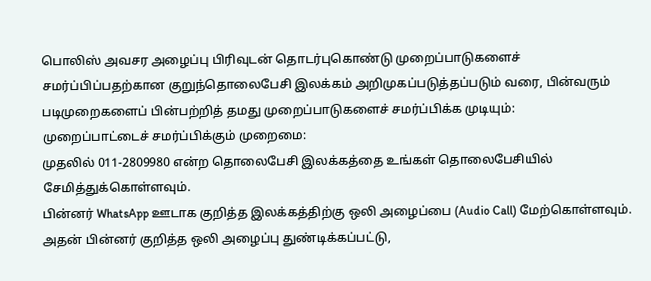பொலிஸ் அவசர அழைப்பு பிரிவுடன் தொடர்புகொண்டு முறைப்பாடுகளைச் சமர்ப்பிப்பதற்கான குறுந்தொலைபேசி இலக்கம் அறிமுகப்படுத்தப்படும் வரை, பின்வரும் படிமுறைகளைப் பின்பற்றித் தமது முறைப்பாடுகளைச் சமர்ப்பிக்க முடியும்:
முறைப்பாட்டைச் சமர்ப்பிக்கும் முறைமை:
முதலில் 011-2809980 என்ற தொலைபேசி இலக்கத்தை உங்கள் தொலைபேசியில் சேமித்துக்கொள்ளவும்.
பின்னர் WhatsApp ஊடாக குறித்த இலக்கத்திற்கு ஒலி அழைப்பை (Audio Call) மேற்கொள்ளவும்.
அதன் பின்னர் குறித்த ஒலி அழைப்பு துண்டிக்கப்பட்டு,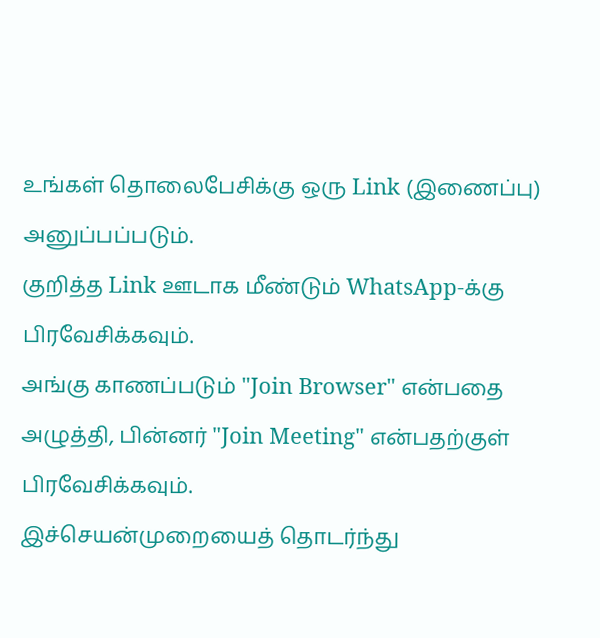உங்கள் தொலைபேசிக்கு ஒரு Link (இணைப்பு) அனுப்பப்படும்.
குறித்த Link ஊடாக மீண்டும் WhatsApp-க்கு பிரவேசிக்கவும்.
அங்கு காணப்படும் "Join Browser" என்பதை அழுத்தி, பின்னர் "Join Meeting" என்பதற்குள் பிரவேசிக்கவும்.
இச்செயன்முறையைத் தொடர்ந்து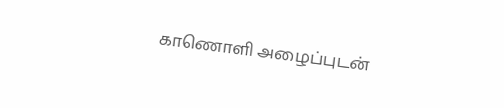காணொளி அழைப்புடன்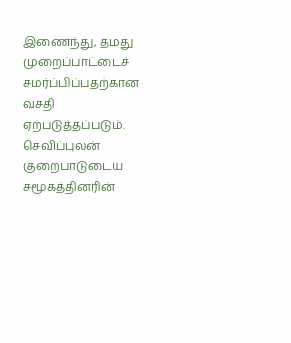இணைந்து, தமது முறைப்பாட்டைச் சமர்ப்பிப்பதற்கான வசதி ஏற்படுத்தப்படும்.
செவிப்புலன் குறைபாடுடைய சமூகத்தினரின்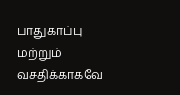பாதுகாப்பு மற்றும் வசதிக்காகவே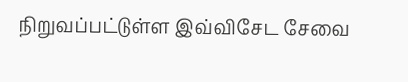நிறுவப்பட்டுள்ள இவ்விசேட சேவை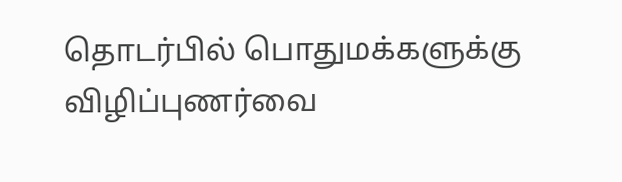தொடர்பில் பொதுமக்களுக்கு விழிப்புணர்வை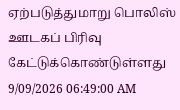ஏற்படுத்துமாறு பொலிஸ் ஊடகப் பிரிவு கேட்டுக்கொண்டுள்ளது
9/09/2026 06:49:00 AM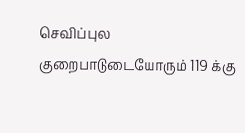செவிப்புல குறைபாடுடையோரும் 119 க்கு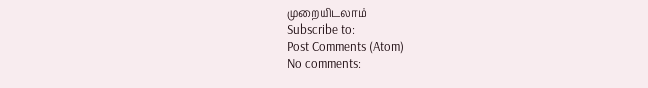முறையிடலாம்
Subscribe to:
Post Comments (Atom)
No comments: